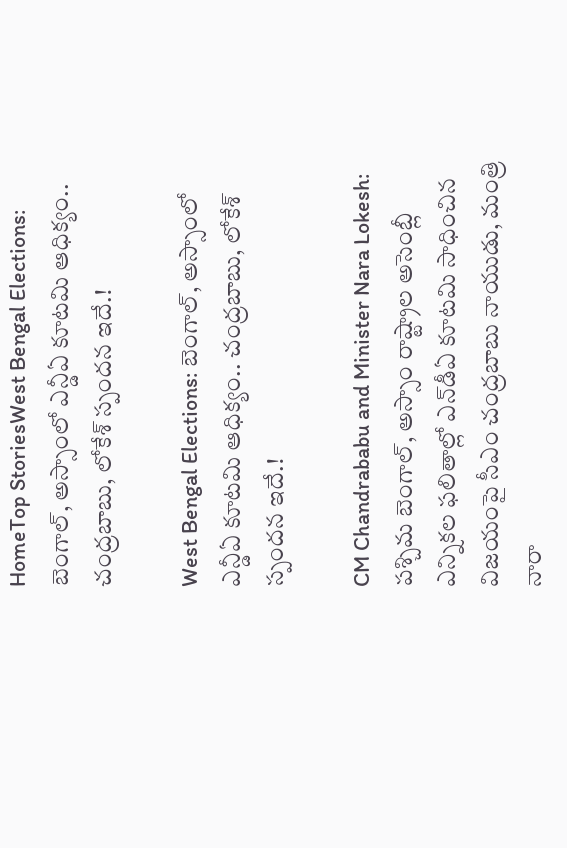HomeTop StoriesWest Bengal Elections: బెంగాల్‌, అస్సాంలో ఎన్డీఏ కూటమి ఆధిక్యం.. చంద్రబాబు, లోకేశ్‌ స్పందన ఇదే.!

West Bengal Elections: బెంగాల్‌, అస్సాంలో ఎన్డీఏ కూటమి ఆధిక్యం.. చంద్రబాబు, లోకేశ్‌ స్పందన ఇదే.!

CM Chandrababu and Minister Nara Lokesh: పశ్చిమ బెంగాల్, అస్సాం రాష్ట్రాల అసెంబ్లీ ఎన్నికల ఫలితాల్లో ఎన్‌డీఏ కూటమి సాధించిన విజయంపై సీఎం చంద్రబాబు నాయుడు, మంత్రి నారా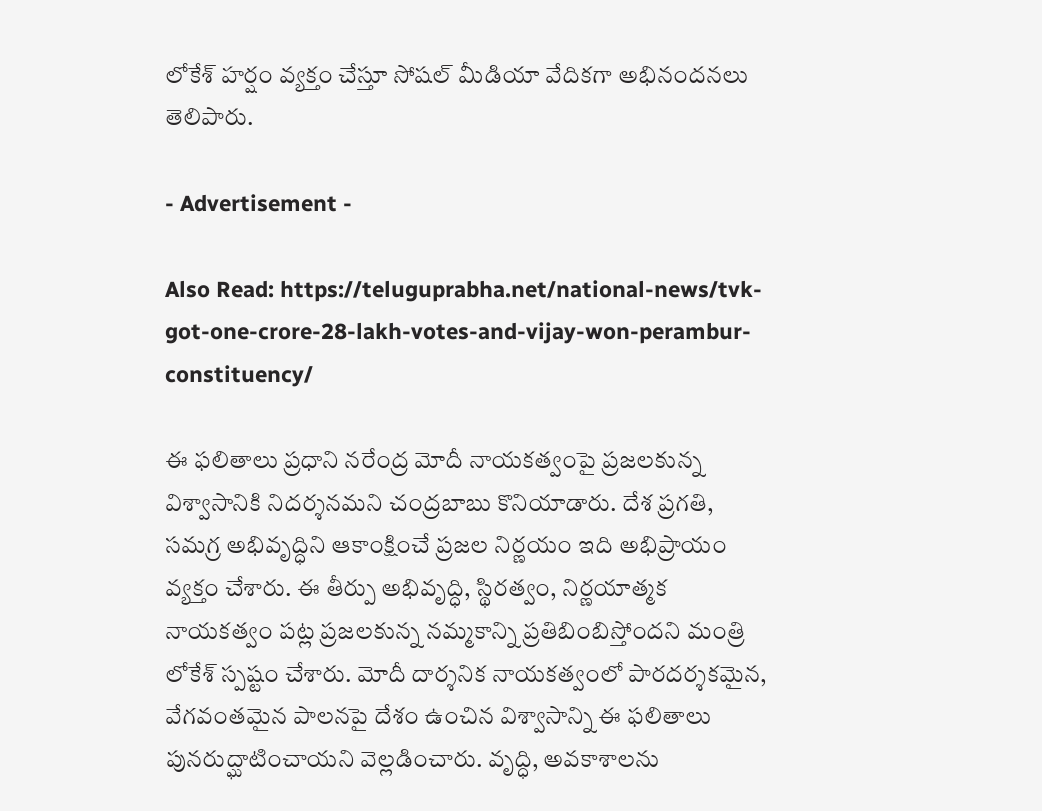లోకేశ్ హర్షం వ్యక్తం చేస్తూ సోషల్‌ మీడియా వేదికగా అభినందనలు తెలిపారు.

- Advertisement -

Also Read: https://teluguprabha.net/national-news/tvk-got-one-crore-28-lakh-votes-and-vijay-won-perambur-constituency/

ఈ ఫలితాలు ప్రధాని నరేంద్ర మోదీ నాయకత్వంపై ప్రజలకున్న విశ్వాసానికి నిదర్శనమని చంద్రబాబు కొనియాడారు. దేశ ప్రగతి, సమగ్ర అభివృద్ధిని ఆకాంక్షించే ప్రజల నిర్ణయం ఇది అభిప్రాయం వ్యక్తం చేశారు. ఈ తీర్పు అభివృద్ధి, స్థిరత్వం, నిర్ణయాత్మక నాయకత్వం పట్ల ప్రజలకున్న నమ్మకాన్ని ప్రతిబింబిస్తోందని మంత్రి లోకేశ్‌ స్పష్టం చేశారు. మోదీ దార్శనిక నాయకత్వంలో పారదర్శకమైన, వేగవంతమైన పాలనపై దేశం ఉంచిన విశ్వాసాన్ని ఈ ఫలితాలు పునరుద్ఘాటించాయని వెల్లడించారు. వృద్ధి, అవకాశాలను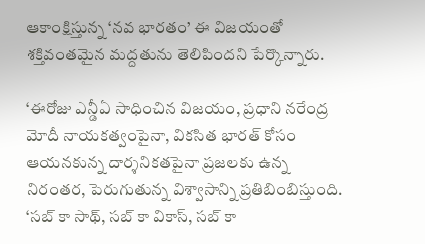ఆకాంక్షిస్తున్న ‘నవ భారతం’ ఈ విజయంతో శక్తివంతమైన మద్దతును తెలిపిందని పేర్కొన్నారు.

‘ఈరోజు ఎన్డీఏ సాధించిన విజయం, ప్రధాని నరేంద్ర మోదీ నాయకత్వంపైనా, వికసిత భారత్ కోసం ఆయనకున్న దార్శనికతపైనా ప్రజలకు ఉన్న నిరంతర, పెరుగుతున్న విశ్వాసాన్ని ప్రతిబింబిస్తుంది. ‘సబ్ కా సాథ్, సబ్ కా వికాస్, సబ్ కా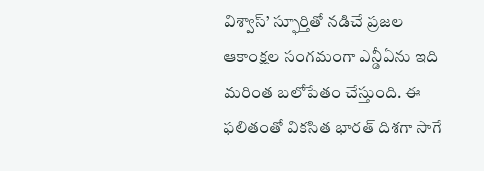విశ్వాస్’ స్ఫూర్తితో నడిచే ప్రజల ఆకాంక్షల సంగమంగా ఎన్డీఏను ఇది మరింత బలోపేతం చేస్తుంది. ఈ ఫలితంతో వికసిత భారత్ దిశగా సాగే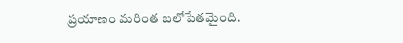ప్రయాణం మరింత బలోపేతమైంది.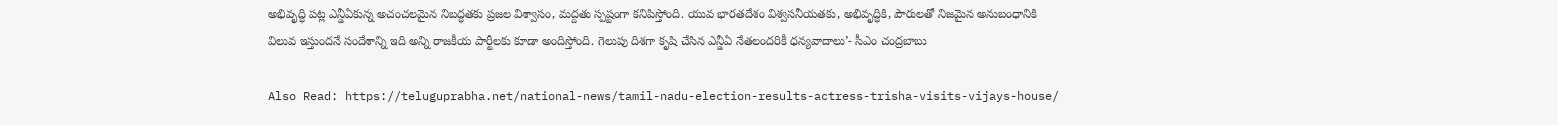అభివృద్ధి పట్ల ఎన్డీఏకున్న అచంచలమైన నిబద్ధతకు ప్రజల విశ్వాసం, మద్దతు స్పష్టంగా కనిపిస్తోంది. యువ భారతదేశం విశ్వసనీయతకు, అభివృద్ధికి, పౌరులతో నిజమైన అనుబంధానికి విలువ ఇస్తుందనే సందేశాన్ని ఇది అన్ని రాజకీయ పార్టీలకు కూడా అందిస్తోంది. గెలుపు దిశగా కృషి చేసిన ఎన్డీఏ నేతలందరికీ ధన్యవాదాలు’- సీఎం చంద్రబాబు

Also Read: https://teluguprabha.net/national-news/tamil-nadu-election-results-actress-trisha-visits-vijays-house/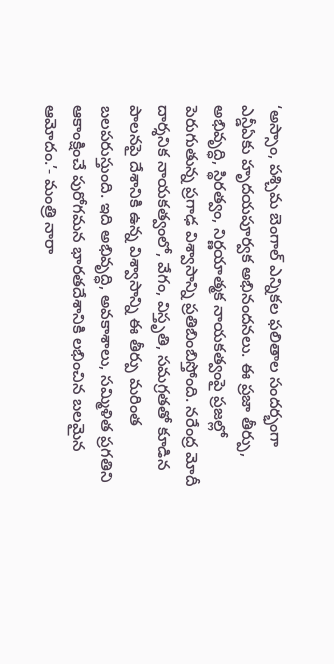‘అస్సాం, పశ్చిమ బెంగాల్ ఎన్నికల ఫలితాల సందర్భంగా ఎన్డీఏకు హృదయపూర్వక అభినందనలు. ఈ ప్రజా తీర్పు, అభివృద్ధి, స్థిరత్వం, నిర్ణయాత్మక నాయకత్వంపై ప్రజల్లో పెరుగుతున్న ప్రగాఢ విశ్వాసాన్ని ప్రతిబింబిస్తోంది. నరేంద్ర మోదీ దార్శనిక నాయకత్వంలో, వేగం, విస్తృతి, సమగ్రతతో కూడిన పాలనపై దేశానికి ఉన్న విశ్వాసాన్ని ఈ తీర్పు మరింత బలపరుస్తుంది. ఇది అభివృద్ధి, అవకాశాలు, సమ్మిళిత ప్రగతిని ఆకాంక్షించే పురోగమన భారతదేశానికి లభించిన బలమైన ఆమోదం.’- మంత్రి నారా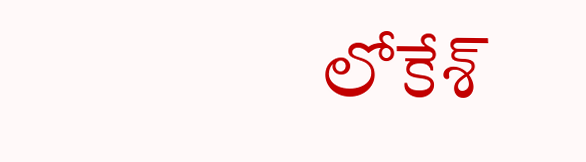లోకేశ్‌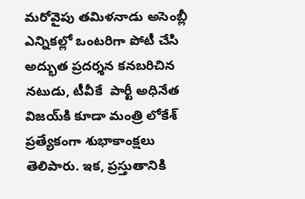మరోవైపు తమిళనాడు అసెంబ్లీ ఎన్నికల్లో ఒంటరిగా పోటీ చేసి అద్భుత ప్రదర్శన కనబరిచిన నటుడు, టీవీకే  పార్టీ అధినేత విజయ్‌కి కూడా మంత్రి లోకేశ్ ప్రత్యేకంగా శుభాకాంక్షలు తెలిపారు. ఇక, ప్రస్తుతానికి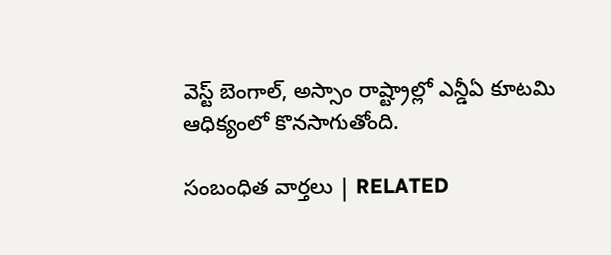వెస్ట్‌ బెంగాల్‌, అస్సాం రాష్ట్రాల్లో ఎన్డీఏ కూటమి ఆధిక్యంలో కొనసాగుతోంది.

సంబంధిత వార్తలు | RELATED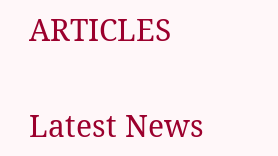ARTICLES

Latest News